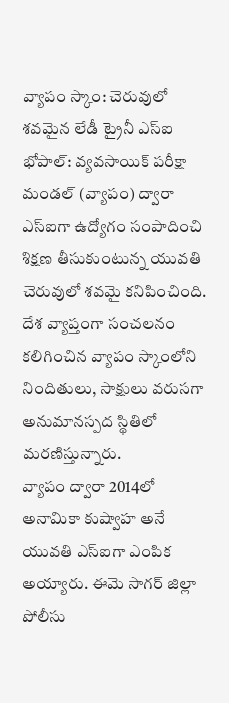వ్యాపం స్కాం: చెరువులో శవమైన లేడీ ట్రైనీ ఎస్ఐ
భోపాల్: వ్యవసాయిక్ పరీక్షా మండల్ (వ్యాపం) ద్వారా ఎస్ఐగా ఉద్యోగం సంపాదించి శిక్షణ తీసుకుంటున్న యువతి చెరువులో శవమై కనిపించింది. దేశ వ్యాప్తంగా సంచలనం కలిగించిన వ్యాపం స్కాంలోని నిందితులు, సాక్షులు వరుసగా అనుమానస్పద స్థితిలో మరణిస్తున్నారు.
వ్యాపం ద్వారా 2014లో అనామికా కుష్వాహ అనే యువతి ఎస్ఐగా ఎంపిక అయ్యారు. ఈమె సాగర్ జిల్లా పోలీసు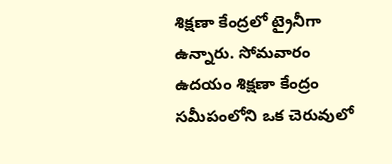శిక్షణా కేంద్రలో ట్రైనీగా ఉన్నారు. సోమవారం ఉదయం శిక్షణా కేంద్రం సమీపంలోని ఒక చెరువులో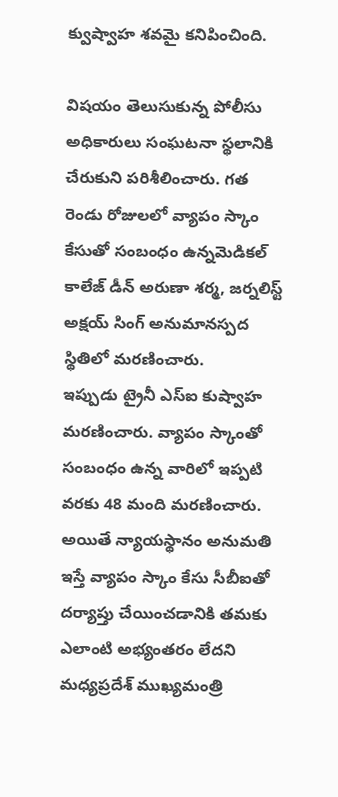క్వుష్వాహ శవమై కనిపించింది.

విషయం తెలుసుకున్న పోలీసు అధికారులు సంఘటనా స్థలానికి చేరుకుని పరిశీలించారు. గత రెండు రోజులలో వ్యాపం స్కాం కేసుతో సంబంధం ఉన్నమెడికల్ కాలేజ్ డీన్ అరుణా శర్మ, జర్నలిస్ట్ అక్షయ్ సింగ్ అనుమానస్పద స్థితిలో మరణించారు.
ఇప్పుడు ట్రైనీ ఎస్ఐ కుష్వాహ మరణించారు. వ్యాపం స్కాంతో సంబంధం ఉన్న వారిలో ఇప్పటి వరకు 48 మంది మరణించారు. అయితే న్యాయస్థానం అనుమతి ఇస్తే వ్యాపం స్కాం కేసు సీబీఐతో దర్యాప్తు చేయించడానికి తమకు ఎలాంటి అభ్యంతరం లేదని మధ్యప్రదేశ్ ముఖ్యమంత్రి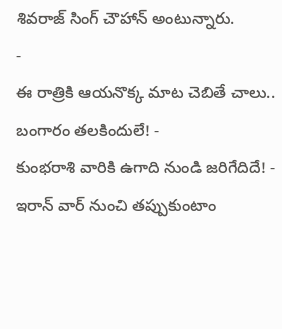శివరాజ్ సింగ్ చౌహాన్ అంటున్నారు.
-
ఈ రాత్రికి ఆయనొక్క మాట చెబితే చాలు.. బంగారం తలకిందులే! -
కుంభరాశి వారికి ఉగాది నుండి జరిగేదిదే! -
ఇరాన్ వార్ నుంచి తప్పుకుంటాం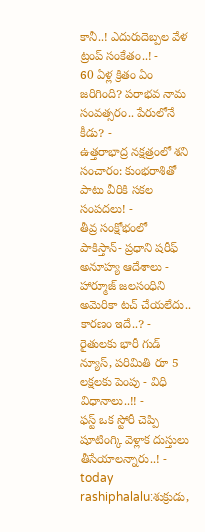కానీ..! ఎదురుదెబ్పల వేళ ట్రంప్ సంకేతం..! -
60 ఏళ్ల క్రితం ఏం జరిగింది? పరాభవ నామ సంవత్సరం.. పేరులోనే కీడు? -
ఉత్తరాభాద్ర నక్షత్రంలో శని సంచారం: కుంభరాశితో పాటు వీరికి సకల సంపదలు! -
తీవ్ర సంక్షోభంలో పాకిస్తాన్- ప్రధాని షరీఫ్ అనూహ్య ఆదేశాలు -
హార్మూజ్ జలసంధిని అమెరికా టచ్ చేయలేదు.. కారణం ఇదే..? -
రైతులకు భారీ గుడ్ న్యూస్, పరిమితి రూ 5 లక్షలకు పెంపు - విధి విధానాలు..!! -
ఫస్ట్ ఒక స్టోరీ చెప్పి షూటింగ్కి వెళ్లాక దుస్తులు తీసేయాలన్నారు..! -
today rashiphalalu:శుక్రుడు,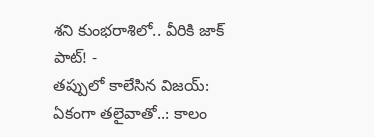శని కుంభరాశిలో.. వీరికి జాక్ పాట్! -
తప్పులో కాలేసిన విజయ్: ఏకంగా తలైవాతో..: కాలం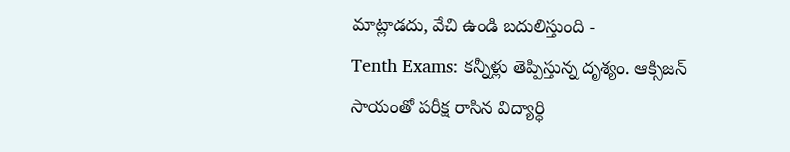మాట్లాడదు, వేచి ఉండి బదులిస్తుంది -
Tenth Exams: కన్నీళ్లు తెప్పిస్తున్న దృశ్యం. ఆక్సిజన్ సాయంతో పరీక్ష రాసిన విద్యార్ధి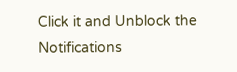Click it and Unblock the Notifications